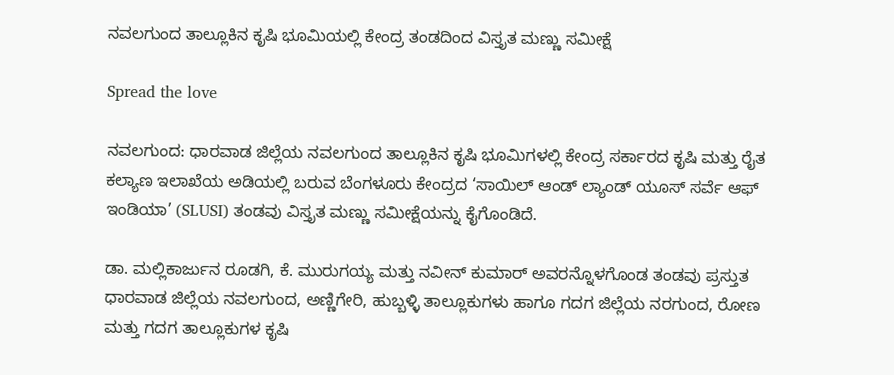ನವಲಗುಂದ ತಾಲ್ಲೂಕಿನ ಕೃಷಿ ಭೂಮಿಯಲ್ಲಿ ಕೇಂದ್ರ ತಂಡದಿಂದ ವಿಸ್ತೃತ ಮಣ್ಣು ಸಮೀಕ್ಷೆ

Spread the love

ನವಲಗುಂದ: ಧಾರವಾಡ ಜಿಲ್ಲೆಯ ನವಲಗುಂದ ತಾಲ್ಲೂಕಿನ ಕೃಷಿ ಭೂಮಿಗಳಲ್ಲಿ ಕೇಂದ್ರ ಸರ್ಕಾರದ ಕೃಷಿ ಮತ್ತು ರೈತ ಕಲ್ಯಾಣ ಇಲಾಖೆಯ ಅಡಿಯಲ್ಲಿ ಬರುವ ಬೆಂಗಳೂರು ಕೇಂದ್ರದ ‘ಸಾಯಿಲ್ ಆಂಡ್ ಲ್ಯಾಂಡ್ ಯೂಸ್ ಸರ್ವೆ ಆಫ್ ಇಂಡಿಯಾ’ (SLUSI) ತಂಡವು ವಿಸ್ತೃತ ಮಣ್ಣು ಸಮೀಕ್ಷೆಯನ್ನು ಕೈಗೊಂಡಿದೆ.

ಡಾ. ಮಲ್ಲಿಕಾರ್ಜುನ ರೂಡಗಿ, ಕೆ. ಮುರುಗಯ್ಯ ಮತ್ತು ನವೀನ್ ಕುಮಾರ್ ಅವರನ್ನೊಳಗೊಂಡ ತಂಡವು ಪ್ರಸ್ತುತ ಧಾರವಾಡ ಜಿಲ್ಲೆಯ ನವಲಗುಂದ, ಅಣ್ಣಿಗೇರಿ, ಹುಬ್ಬಳ್ಳಿ ತಾಲ್ಲೂಕುಗಳು ಹಾಗೂ ಗದಗ ಜಿಲ್ಲೆಯ ನರಗುಂದ, ರೋಣ ಮತ್ತು ಗದಗ ತಾಲ್ಲೂಕುಗಳ ಕೃಷಿ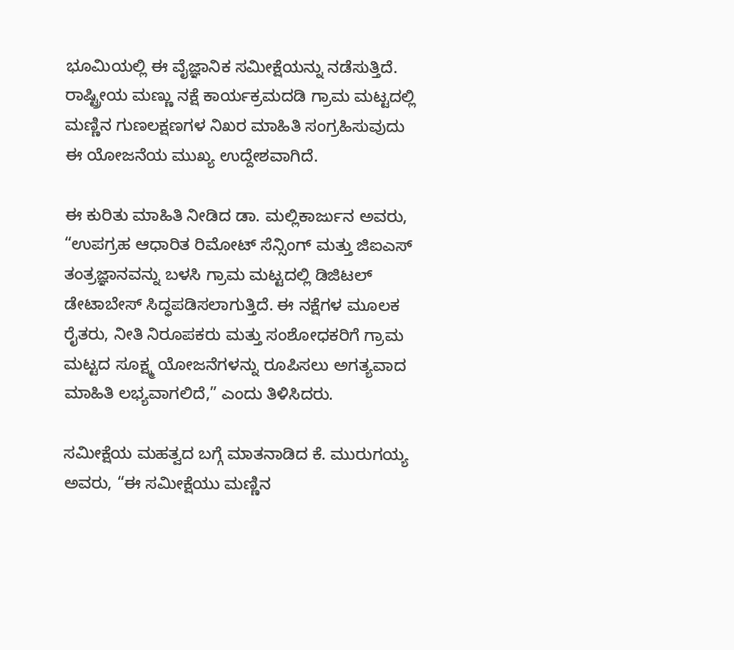ಭೂಮಿಯಲ್ಲಿ ಈ ವೈಜ್ಞಾನಿಕ ಸಮೀಕ್ಷೆಯನ್ನು ನಡೆಸುತ್ತಿದೆ. ರಾಷ್ಟ್ರೀಯ ಮಣ್ಣು ನಕ್ಷೆ ಕಾರ್ಯಕ್ರಮದಡಿ ಗ್ರಾಮ ಮಟ್ಟದಲ್ಲಿ ಮಣ್ಣಿನ ಗುಣಲಕ್ಷಣಗಳ ನಿಖರ ಮಾಹಿತಿ ಸಂಗ್ರಹಿಸುವುದು ಈ ಯೋಜನೆಯ ಮುಖ್ಯ ಉದ್ದೇಶವಾಗಿದೆ.

ಈ ಕುರಿತು ಮಾಹಿತಿ ನೀಡಿದ ಡಾ. ಮಲ್ಲಿಕಾರ್ಜುನ ಅವರು, “ಉಪಗ್ರಹ ಆಧಾರಿತ ರಿಮೋಟ್ ಸೆನ್ಸಿಂಗ್ ಮತ್ತು ಜಿಐಎಸ್ ತಂತ್ರಜ್ಞಾನವನ್ನು ಬಳಸಿ ಗ್ರಾಮ ಮಟ್ಟದಲ್ಲಿ ಡಿಜಿಟಲ್ ಡೇಟಾಬೇಸ್ ಸಿದ್ಧಪಡಿಸಲಾಗುತ್ತಿದೆ. ಈ ನಕ್ಷೆಗಳ ಮೂಲಕ ರೈತರು, ನೀತಿ ನಿರೂಪಕರು ಮತ್ತು ಸಂಶೋಧಕರಿಗೆ ಗ್ರಾಮ ಮಟ್ಟದ ಸೂಕ್ಷ್ಮ ಯೋಜನೆಗಳನ್ನು ರೂಪಿಸಲು ಅಗತ್ಯವಾದ ಮಾಹಿತಿ ಲಭ್ಯವಾಗಲಿದೆ,” ಎಂದು ತಿಳಿಸಿದರು.

ಸಮೀಕ್ಷೆಯ ಮಹತ್ವದ ಬಗ್ಗೆ ಮಾತನಾಡಿದ ಕೆ. ಮುರುಗಯ್ಯ ಅವರು, “ಈ ಸಮೀಕ್ಷೆಯು ಮಣ್ಣಿನ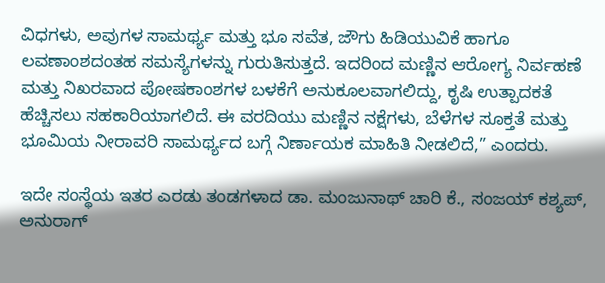ವಿಧಗಳು, ಅವುಗಳ ಸಾಮರ್ಥ್ಯ ಮತ್ತು ಭೂ ಸವೆತ, ಜೌಗು ಹಿಡಿಯುವಿಕೆ ಹಾಗೂ ಲವಣಾಂಶದಂತಹ ಸಮಸ್ಯೆಗಳನ್ನು ಗುರುತಿಸುತ್ತದೆ. ಇದರಿಂದ ಮಣ್ಣಿನ ಆರೋಗ್ಯ ನಿರ್ವಹಣೆ ಮತ್ತು ನಿಖರವಾದ ಪೋಷಕಾಂಶಗಳ ಬಳಕೆಗೆ ಅನುಕೂಲವಾಗಲಿದ್ದು, ಕೃಷಿ ಉತ್ಪಾದಕತೆ ಹೆಚ್ಚಿಸಲು ಸಹಕಾರಿಯಾಗಲಿದೆ. ಈ ವರದಿಯು ಮಣ್ಣಿನ ನಕ್ಷೆಗಳು, ಬೆಳೆಗಳ ಸೂಕ್ತತೆ ಮತ್ತು ಭೂಮಿಯ ನೀರಾವರಿ ಸಾಮರ್ಥ್ಯದ ಬಗ್ಗೆ ನಿರ್ಣಾಯಕ ಮಾಹಿತಿ ನೀಡಲಿದೆ,” ಎಂದರು.

ಇದೇ ಸಂಸ್ಥೆಯ ಇತರ ಎರಡು ತಂಡಗಳಾದ ಡಾ. ಮಂಜುನಾಥ್ ಚಾರಿ ಕೆ., ಸಂಜಯ್ ಕಶ್ಯಪ್, ಅನುರಾಗ್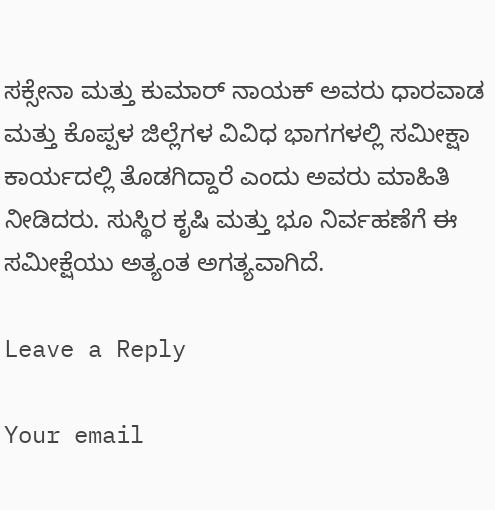ಸಕ್ಸೇನಾ ಮತ್ತು ಕುಮಾರ್ ನಾಯಕ್ ಅವರು ಧಾರವಾಡ ಮತ್ತು ಕೊಪ್ಪಳ ಜಿಲ್ಲೆಗಳ ವಿವಿಧ ಭಾಗಗಳಲ್ಲಿ ಸಮೀಕ್ಷಾ ಕಾರ್ಯದಲ್ಲಿ ತೊಡಗಿದ್ದಾರೆ ಎಂದು ಅವರು ಮಾಹಿತಿ ನೀಡಿದರು. ಸುಸ್ಥಿರ ಕೃಷಿ ಮತ್ತು ಭೂ ನಿರ್ವಹಣೆಗೆ ಈ ಸಮೀಕ್ಷೆಯು ಅತ್ಯಂತ ಅಗತ್ಯವಾಗಿದೆ.

Leave a Reply

Your email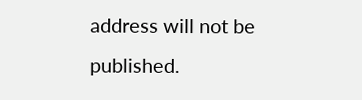address will not be published.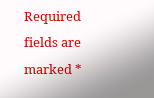Required fields are marked *